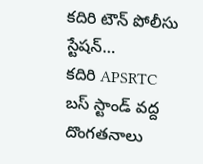కదిరి టౌన్ పోలీసు స్టేషన్…
కదిరి APSRTC బస్ స్టాండ్ వద్ద దొంగతనాలు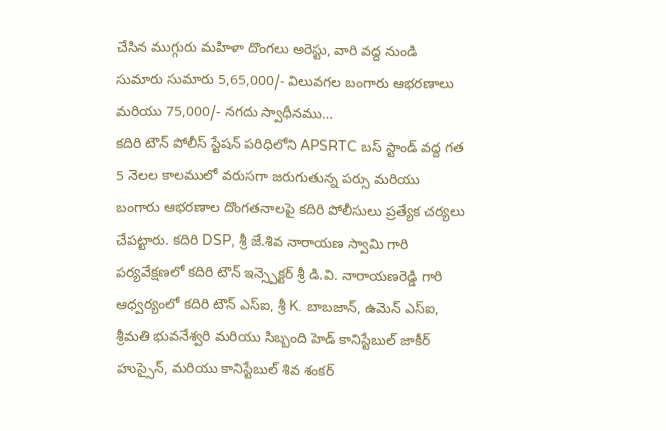చేసిన ముగ్గురు మహిళా దొంగలు అరెస్టు, వారి వద్ద నుండి సుమారు సుమారు 5,65,000/- విలువగల బంగారు ఆభరణాలు మరియు 75,000/- నగదు స్వాధీనము…
కదిరి టౌన్ పోలీస్ స్టేషన్ పరిధిలోని APSRTC బస్ స్టాండ్ వద్ద గత 5 నెలల కాలములో వరుసగా జరుగుతున్న పర్సు మరియు బంగారు ఆభరణాల దొంగతనాలపై కదిరి పోలీసులు ప్రత్యేక చర్యలు చేపట్టారు. కదిరి DSP, శ్రీ జే.శివ నారాయణ స్వామి గారి పర్యవేక్షణలో కదిరి టౌన్ ఇన్స్పెక్టర్ శ్రీ డి.వి. నారాయణరెడ్డి గారి ఆధ్వర్యంలో కదిరి టౌన్ ఎస్ఐ, శ్రీ K. బాబజాన్, ఉమెన్ ఎస్ఐ, శ్రీమతి భువనేశ్వరి మరియు సిబ్బంది హెడ్ కానిస్టేబుల్ జాకీర్ హుస్సైన్, మరియు కానిస్టేబుల్ శివ శంకర్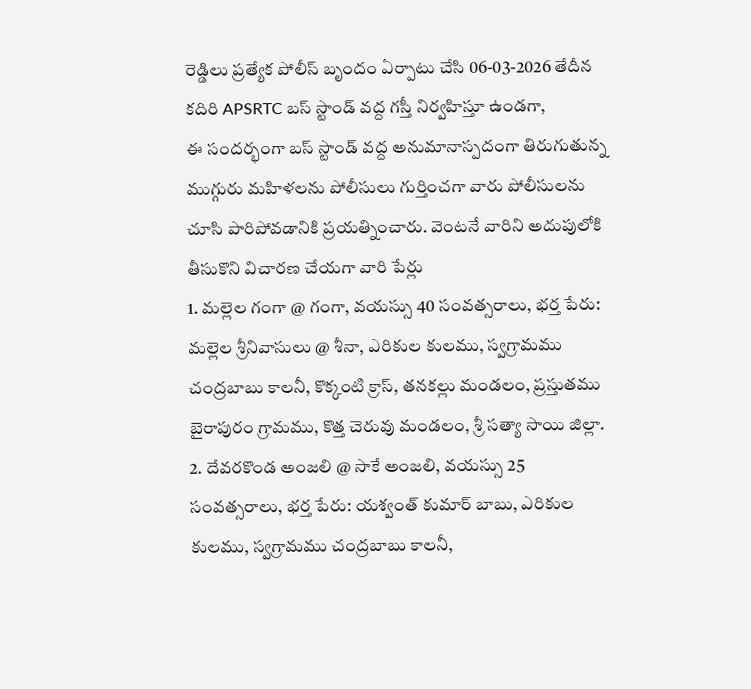రెడ్డిలు ప్రత్యేక పోలీస్ బృందం ఏర్పాటు చేసి 06-03-2026 తేదీన కదిరి APSRTC బస్ స్టాండ్ వద్ద గస్తీ నిర్వహిస్తూ ఉండగా,
ఈ సందర్భంగా బస్ స్టాండ్ వద్ద అనుమానాస్పదంగా తిరుగుతున్న ముగ్గురు మహిళలను పోలీసులు గుర్తించగా వారు పోలీసులను చూసి పారిపోవడానికి ప్రయత్నించారు. వెంటనే వారిని అదుపులోకి తీసుకొని విచారణ చేయగా వారి పేర్లు
1. మల్లెల గంగా @ గంగా, వయస్సు 40 సంవత్సరాలు, భర్త పేరు: మల్లెల శ్రీనివాసులు @ శీనా, ఎరికుల కులము, స్వగ్రామము చంద్రబాబు కాలనీ, కొక్కంటి క్రాస్, తనకల్లు మండలం, ప్రస్తుతము బైరాపురం గ్రామము, కొత్త చెరువు మండలం, శ్రీ సత్యా సాయి జిల్లా.
2. దేవరకొండ అంజలి @ సాకే అంజలి, వయస్సు 25 సంవత్సరాలు, భర్త పేరు: యశ్వంత్ కుమార్ బాబు, ఎరికుల కులము, స్వగ్రామము చంద్రబాబు కాలనీ,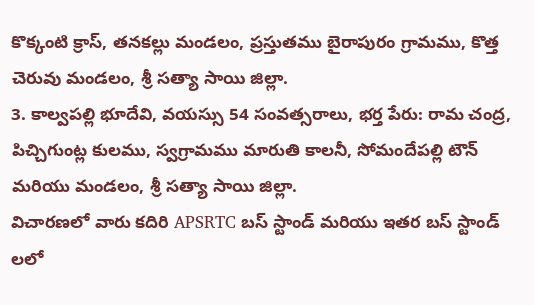కొక్కంటి క్రాస్, తనకల్లు మండలం, ప్రస్తుతము బైరాపురం గ్రామము, కొత్త చెరువు మండలం, శ్రీ సత్యా సాయి జిల్లా.
3. కాల్వపల్లి భూదేవి, వయస్సు 54 సంవత్సరాలు, భర్త పేరు: రామ చంద్ర, పిచ్చిగుంట్ల కులము, స్వగ్రామము మారుతి కాలనీ, సోమందేపల్లి టౌన్ మరియు మండలం, శ్రీ సత్యా సాయి జిల్లా.
విచారణలో వారు కదిరి APSRTC బస్ స్టాండ్ మరియు ఇతర బస్ స్టాండ్ లలో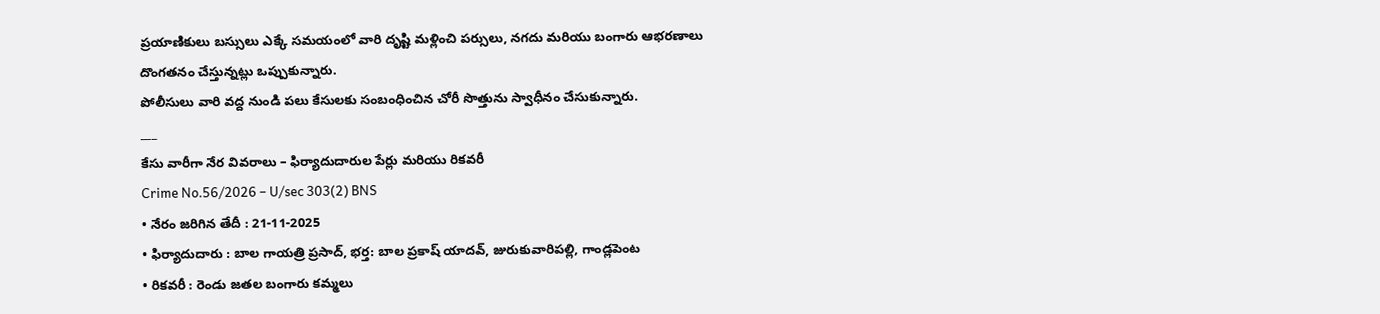ప్రయాణికులు బస్సులు ఎక్కే సమయంలో వారి దృష్టి మళ్లించి పర్సులు, నగదు మరియు బంగారు ఆభరణాలు దొంగతనం చేస్తున్నట్లు ఒప్పుకున్నారు.
పోలీసులు వారి వద్ద నుండి పలు కేసులకు సంబంధించిన చోరీ సొత్తును స్వాధీనం చేసుకున్నారు.
___
కేసు వారీగా నేర వివరాలు – ఫిర్యాదుదారుల పేర్లు మరియు రికవరీ
Crime No.56/2026 – U/sec 303(2) BNS
• నేరం జరిగిన తేదీ : 21-11-2025
• ఫిర్యాదుదారు : బాల గాయత్రి ప్రసాద్, భర్త: బాల ప్రకాష్ యాదవ్, జురుకువారిపల్లి, గాండ్లపెంట
• రికవరీ : రెండు జతల బంగారు కమ్మలు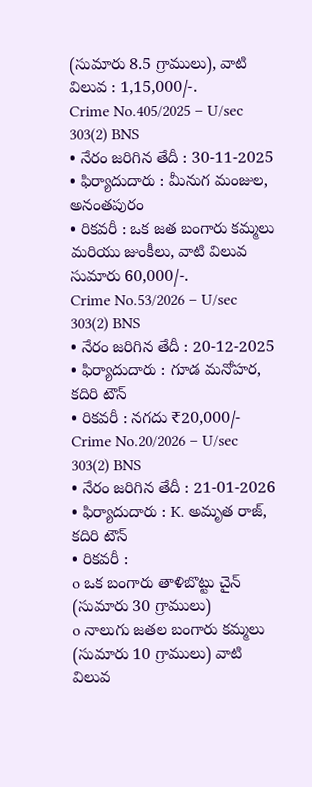(సుమారు 8.5 గ్రాములు), వాటి విలువ : 1,15,000/-.
Crime No.405/2025 – U/sec 303(2) BNS
• నేరం జరిగిన తేదీ : 30-11-2025
• ఫిర్యాదుదారు : మీనుగ మంజుల, అనంతపురం
• రికవరీ : ఒక జత బంగారు కమ్మలు మరియు జుంకీలు, వాటి విలువ సుమారు 60,000/-.
Crime No.53/2026 – U/sec 303(2) BNS
• నేరం జరిగిన తేదీ : 20-12-2025
• ఫిర్యాదుదారు : గూడ మనోహర, కదిరి టౌన్
• రికవరీ : నగదు ₹20,000/-
Crime No.20/2026 – U/sec 303(2) BNS
• నేరం జరిగిన తేదీ : 21-01-2026
• ఫిర్యాదుదారు : K. అమృత రాజ్, కదిరి టౌన్
• రికవరీ :
o ఒక బంగారు తాళిబొట్టు చైన్ (సుమారు 30 గ్రాములు)
o నాలుగు జతల బంగారు కమ్మలు (సుమారు 10 గ్రాములు) వాటి విలువ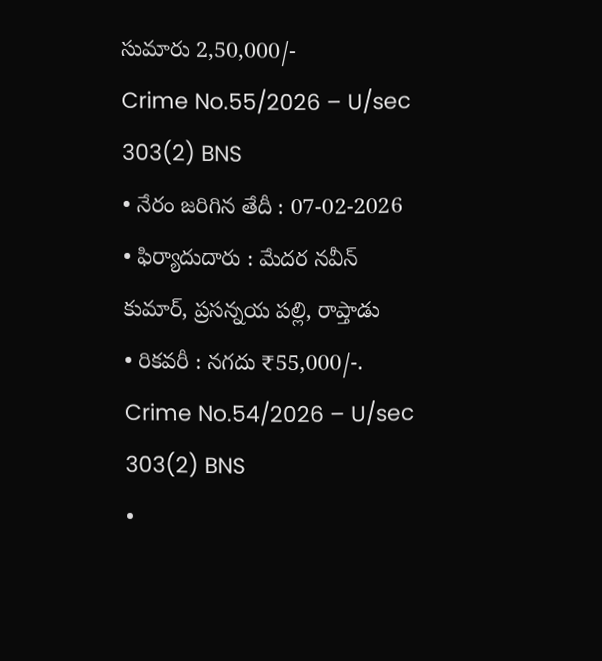సుమారు 2,50,000/-
Crime No.55/2026 – U/sec 303(2) BNS
• నేరం జరిగిన తేదీ : 07-02-2026
• ఫిర్యాదుదారు : మేదర నవీన్ కుమార్, ప్రసన్నయ పల్లి, రాప్తాడు
• రికవరీ : నగదు ₹55,000/-.
Crime No.54/2026 – U/sec 303(2) BNS
•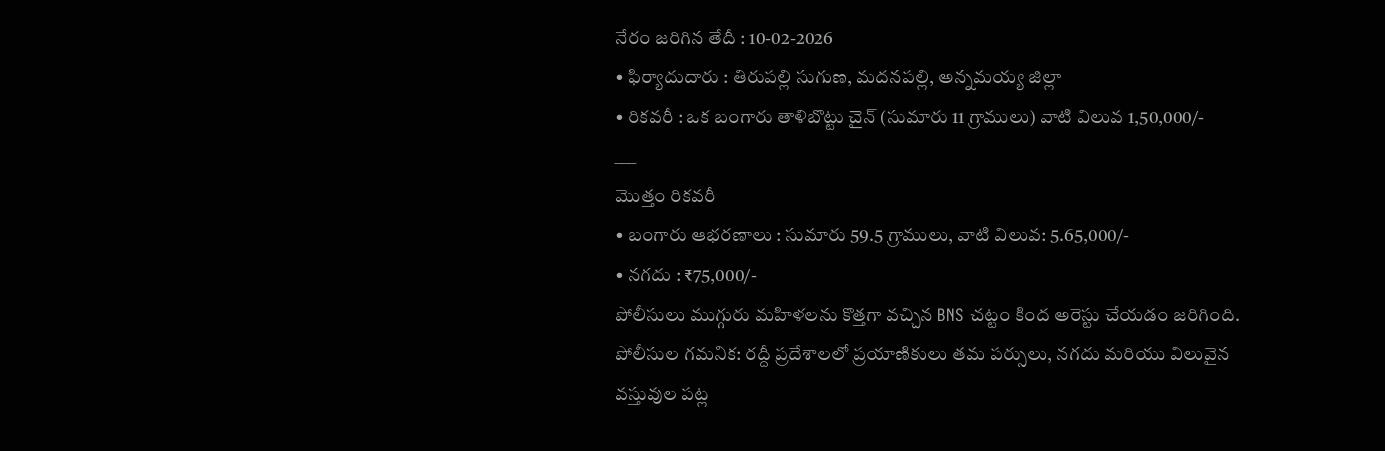నేరం జరిగిన తేదీ : 10-02-2026
• ఫిర్యాదుదారు : తిరుపల్లి సుగుణ, మదనపల్లి, అన్నమయ్య జిల్లా
• రికవరీ : ఒక బంగారు తాళిబొట్టు చైన్ (సుమారు 11 గ్రాములు) వాటి విలువ 1,50,000/-
___
మొత్తం రికవరీ
• బంగారు ఆభరణాలు : సుమారు 59.5 గ్రాములు, వాటి విలువ: 5.65,000/-
• నగదు : ₹75,000/-
పోలీసులు ముగ్గురు మహిళలను కొత్తగా వచ్చిన BNS చట్టం కింద అరెస్టు చేయడం జరిగింది.
పోలీసుల గమనిక: రద్దీ ప్రదేశాలలో ప్రయాణికులు తమ పర్సులు, నగదు మరియు విలువైన వస్తువుల పట్ల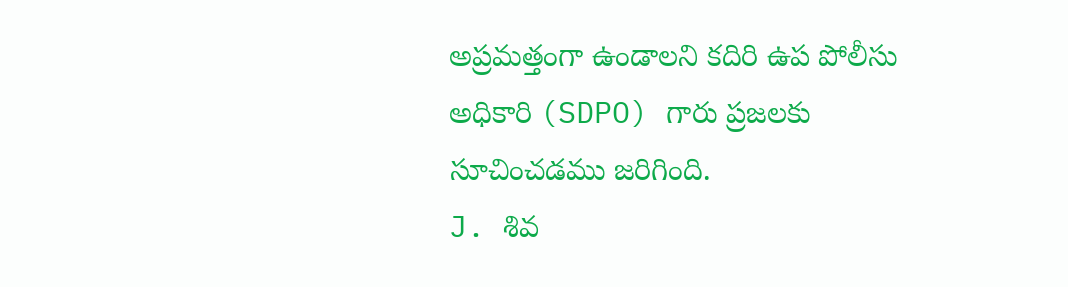అప్రమత్తంగా ఉండాలని కదిరి ఉప పోలీసు అధికారి (SDPO) గారు ప్రజలకు సూచించడము జరిగింది.
J. శివ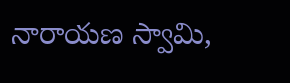నారాయణ స్వామి,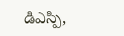డిఎస్పి,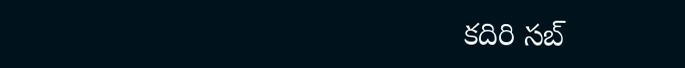కదిరి సబ్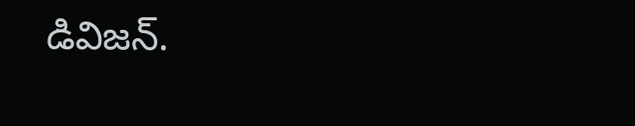డివిజన్.